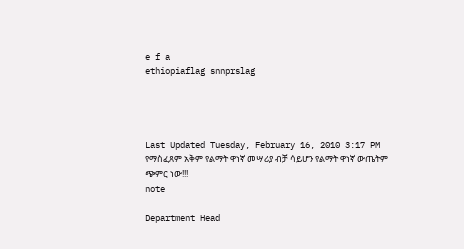e f a
ethiopiaflag snnprslag




Last Updated Tuesday, February 16, 2010 3:17 PM
የማስፈጸም አቅም የልማት ዋነኛ መሣሪያ ብቻ ሳይሆን የልማት ዋነኛ ውጤትም ጭምር ነው!!!
note

Department Head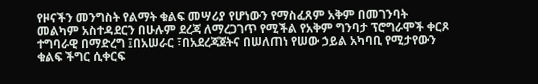የዞናችን መንግስት የልማት ቁልፍ መሣሪያ የሆነውን የማስፈጸም አቅም በመገንባት መልካም አስተዳደርን በሁሉም ደረጃ ለማረጋገጥ የሚችል የአቅም ግንባታ ፕሮግራሞች ቀርጾ ተግባራዊ በማድረግ ፤በአሠራር ፣በአደረጃጀትና በሠለጠነ የሠው ኃይል አካባቢ የሚታየውን ቁልፍ ችግር ሲቀርፍ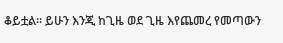ቆይቷል፡፡ ይሁን እንጂ ከጊዜ ወደ ጊዜ እየጨመረ የመጣውን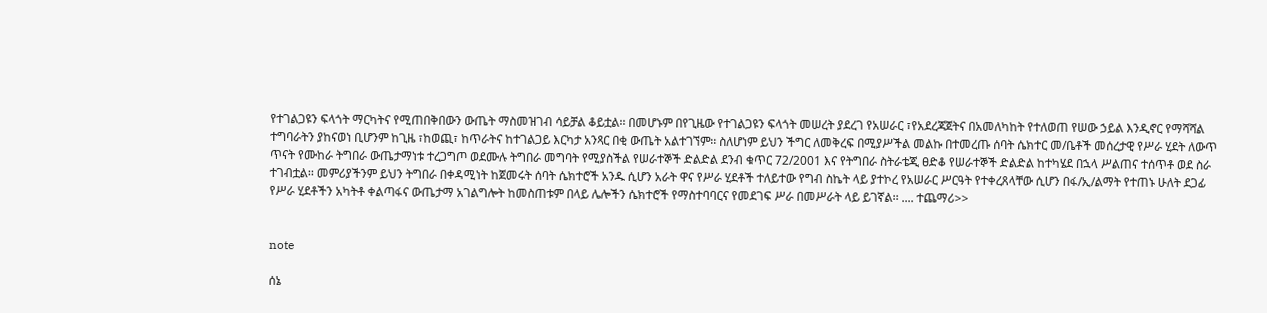የተገልጋዩን ፍላጎት ማርካትና የሚጠበቅበውን ውጤት ማስመዝገብ ሳይቻል ቆይቷል፡፡ በመሆኑም በየጊዜው የተገልጋዩን ፍላጎት መሠረት ያደረገ የአሠራር ፣የአደረጃጀትና በአመለካከት የተለወጠ የሠው ኃይል እንዲኖር የማሻሻል ተግባራትን ያከናወነ ቢሆንም ከጊዜ ፣ከወጪ፣ ከጥራትና ከተገልጋይ እርካታ አንጻር በቂ ውጤት አልተገኘም፡፡ ስለሆነም ይህን ችግር ለመቅረፍ በሚያሥችል መልኩ በተመረጡ ሰባት ሴክተር መ/ቤቶች መሰረታዊ የሥራ ሂደት ለውጥ ጥናት የሙከራ ትግበራ ውጤታማነቱ ተረጋግጦ ወደሙሉ ትግበራ መግባት የሚያስችል የሠራተኞች ድልድል ደንብ ቁጥር 72/2001 እና የትግበራ ስትራቴጂ ፀድቆ የሠራተኞች ድልድል ከተካሄደ በኋላ ሥልጠና ተሰጥቶ ወደ ስራ ተገብቷል፡፡ መምሪያችንም ይህን ትግበራ በቀዳሚነት ከጀመሩት ሰባት ሴክተሮች አንዱ ሲሆን አራት ዋና የሥራ ሂደቶች ተለይተው የግብ ስኬት ላይ ያተኮረ የአሠራር ሥርዓት የተቀረጸላቸው ሲሆን በፋ/ኢ/ልማት የተጠኑ ሁለት ደጋፊ የሥራ ሂደቶችን አካትቶ ቀልጣፋና ውጤታማ አገልግሎት ከመስጠቱም በላይ ሌሎችን ሴክተሮች የማስተባባርና የመደገፍ ሥራ በመሥራት ላይ ይገኛል፡፡ .... ተጨማሪ>>


note

ሰኔ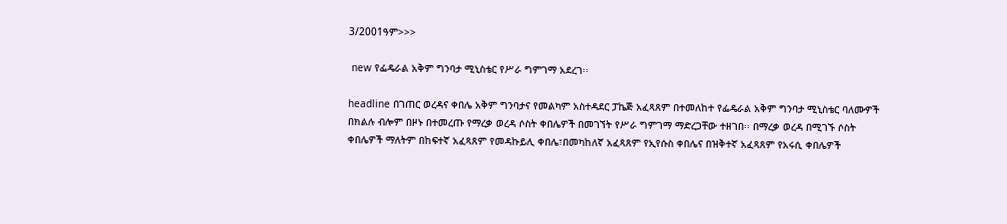3/2001ዓም>>>

 new የፌዴራል አቅም ግንባታ ሚኒስቴር የሥራ ግምገማ አደረገ፡፡

headline በገጠር ወረዳና ቀበሌ አቅም ግንባታና የመልካም አስተዳደር ፓኬጅ አፈጻጸም በተመለከተ የፌዴራል አቅም ግንባታ ሚኒስቴር ባለሙዎች በክልሉ ብሎም በዞኑ በተመረጡ የማረቃ ወረዳ ሶስት ቀበሌዎች በመገኘት የሥራ ግምገማ ማድረጋቸው ተዘገበ፡፡ በማረቃ ወረዳ በሚገኙ ሶስት ቀበሌዎች ማለትም በከፍተኛ አፈጻጸም የመዳኩይሊ ቀበሌ፣በመካከለኛ አፈጻጸም የኢየሱስ ቀበሌና በዝቅተኛ አፈጻጸም የአሩሲ ቀበሌዎች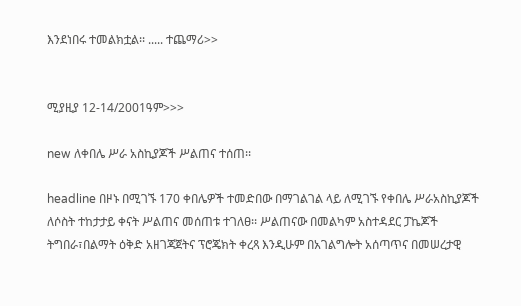እንደነበሩ ተመልክቷል፡፡ ..... ተጨማሪ>>


ሚያዚያ 12-14/2001ዓም>>>

new ለቀበሌ ሥራ አስኪያጆች ሥልጠና ተሰጠ፡፡

headline በዞኑ በሚገኙ 170 ቀበሌዎች ተመድበው በማገልገል ላይ ለሚገኙ የቀበሌ ሥራአስኪያጆች ለሶስት ተከታታይ ቀናት ሥልጠና መሰጠቱ ተገለፀ፡፡ ሥልጠናው በመልካም አስተዳደር ፓኬጆች ትግበራ፣በልማት ዕቅድ አዘገጃጀትና ፕሮጄክት ቀረጻ እንዲሁም በአገልግሎት አሰጣጥና በመሠረታዊ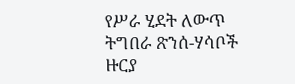የሥራ ሂደት ለውጥ ትግበራ ጽንሰ-ሃሳቦች ዙርያ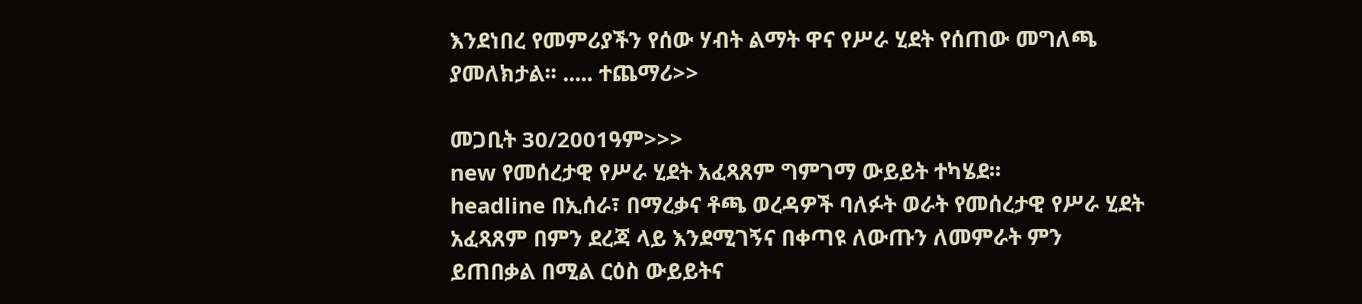እንደነበረ የመምሪያችን የሰው ሃብት ልማት ዋና የሥራ ሂደት የሰጠው መግለጫ ያመለክታል፡፡ ..... ተጨማሪ>>

መጋቢት 30/2001ዓም>>>
new የመሰረታዊ የሥራ ሂደት አፈጻጸም ግምገማ ውይይት ተካሄደ፡፡
headline በኢሰራ፣ በማረቃና ቶጫ ወረዳዎች ባለፉት ወራት የመሰረታዊ የሥራ ሂደት አፈጻጸም በምን ደረጃ ላይ እንደሚገኝና በቀጣዩ ለውጡን ለመምራት ምን ይጠበቃል በሚል ርዕስ ውይይትና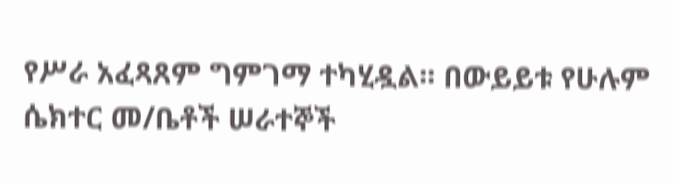የሥራ አፈጻጸም ግምገማ ተካሂዷል፡፡ በውይይቱ የሁሉም ሴክተር መ/ቤቶች ሠራተኞች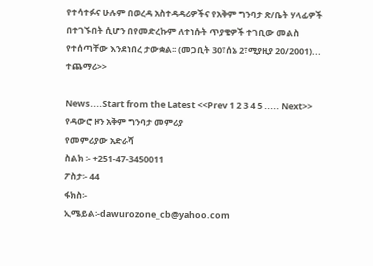የተሳተፉና ሁሉም በወረዳ አስተዳዳሪዎችና የአቅም ግንባታ ጽ/ቤት ሃላፊዎች በተገኙበት ሲሆን በየመድረኩም ለተነሱት ጥያቄዎች ተገቢው መልስ የተሰጣቸው እንደነበረ ታውቋል፡፡ (መጋቢት 30፣ሰኔ 2፣ሚያዚያ 20/2001)... ተጨማሪ>>

News....Start from the Latest <<Prev 1 2 3 4 5 ..... Next>>
የዳውሮ ዞን አቅም ግንባታ መምሪያ
የመምሪያው አድራሻ
ስልክ ፡- +251-47-3450011
ፖስታ፡- 44
ፋክስ፡-
ኢሜይል፡-dawurozone_cb@yahoo.com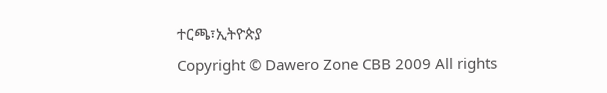ተርጫ፣ኢትዮጵያ
Copyright © Dawero Zone CBB 2009 All rights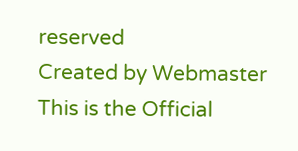reserved
Created by Webmaster
This is the Official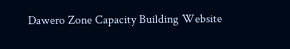Dawero Zone Capacity Building Website